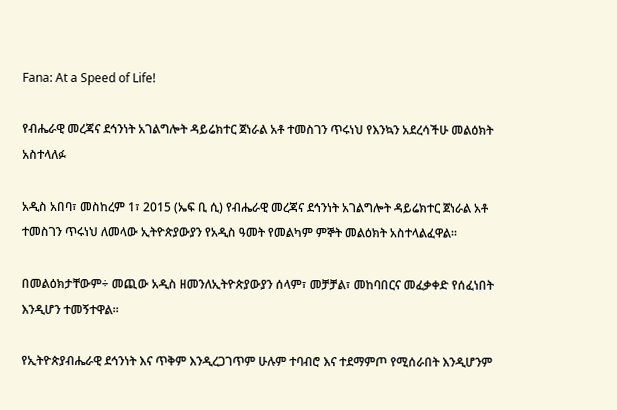Fana: At a Speed of Life!

የብሔራዊ መረጃና ደኅንነት አገልግሎት ዳይሬክተር ጀነራል አቶ ተመስገን ጥሩነህ የእንኳን አደረሳችሁ መልዕክት አስተላለፉ

አዲስ አበባ፣ መስከረም 1፣ 2015 (ኤፍ ቢ ሲ) የብሔራዊ መረጃና ደኅንነት አገልግሎት ዳይሬክተር ጀነራል አቶ ተመስገን ጥሩነህ ለመላው ኢትዮጵያውያን የአዲስ ዓመት የመልካም ምኞት መልዕክት አስተላልፈዋል፡፡

በመልዕክታቸውም÷ መጪው አዲስ ዘመንለኢትዮጵያውያን ሰላም፣ መቻቻል፣ መከባበርና መፈቃቀድ የሰፈነበት እንዲሆን ተመኝተዋል፡፡

የኢትዮጵያብሔራዊ ደኅንነት እና ጥቅም እንዲረጋገጥም ሁሉም ተባብሮ እና ተደማምጦ የሚሰራበት እንዲሆንም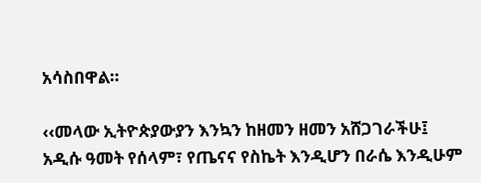አሳስበዋል።

‹‹መላው ኢትዮጵያውያን እንኳን ከዘመን ዘመን አሸጋገራችሁ፤ አዲሱ ዓመት የሰላም፣ የጤናና የስኬት እንዲሆን በራሴ እንዲሁም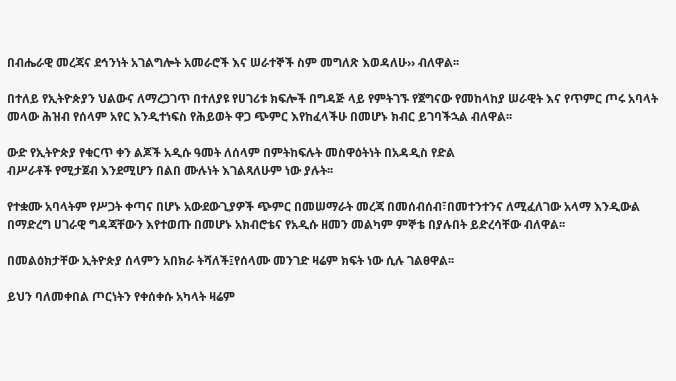በብሔራዊ መረጃና ደኅንነት አገልግሎት አመራሮች እና ሠራተኞች ስም መግለጽ እወዳለሁ›› ብለዋል፡፡

በተለይ የኢትዮጵያን ህልውና ለማረጋገጥ በተለያዩ የሀገሪቱ ክፍሎች በግዳጅ ላይ የምትገኙ የጀግናው የመከላከያ ሠራዊት እና የጥምር ጦሩ አባላት መላው ሕዝብ የሰላም አየር እንዲተነፍስ የሕይወት ዋጋ ጭምር እየከፈላችሁ በመሆኑ ክብር ይገባችኋል ብለዋል፡፡

ውድ የኢትዮጵያ የቁርጥ ቀን ልጆች አዲሱ ዓመት ለሰላም በምትከፍሉት መስዋዕትነት በአዳዲስ የድል
ብሥራቶች የሚታጀብ እንደሚሆን በልበ ሙሉነት እገልጻለሁም ነው ያሉት፡፡

የተቋሙ አባላትም የሥጋት ቀጣና በሆኑ አውደውጊያዎች ጭምር በመሠማራት መረጃ በመሰብሰብ፣በመተንተንና ለሚፈለገው አላማ እንዲውል በማድረግ ሀገራዊ ግዳጃቸውን እየተወጡ በመሆኑ አክብሮቴና የአዲሱ ዘመን መልካም ምኞቴ በያሉበት ይድረሳቸው ብለዋል፡፡

በመልዕክታቸው ኢትዮጵያ ሰላምን አበክራ ትሻለች፤የሰላሙ መንገድ ዛሬም ክፍት ነው ሲሉ ገልፀዋል፡፡

ይህን ባለመቀበል ጦርነትን የቀሰቀሱ አካላት ዛሬም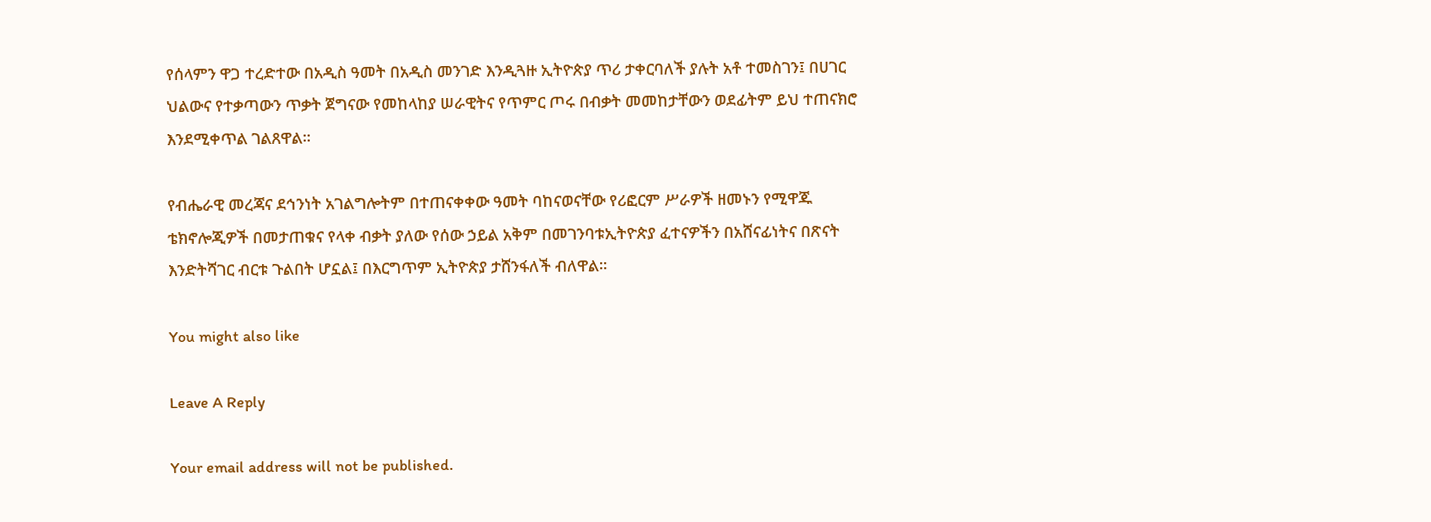የሰላምን ዋጋ ተረድተው በአዲስ ዓመት በአዲስ መንገድ እንዲጓዙ ኢትዮጵያ ጥሪ ታቀርባለች ያሉት አቶ ተመስገን፤ በሀገር ህልውና የተቃጣውን ጥቃት ጀግናው የመከላከያ ሠራዊትና የጥምር ጦሩ በብቃት መመከታቸውን ወደፊትም ይህ ተጠናክሮ እንደሚቀጥል ገልጸዋል፡፡

የብሔራዊ መረጃና ደኅንነት አገልግሎትም በተጠናቀቀው ዓመት ባከናወናቸው የሪፎርም ሥራዎች ዘመኑን የሚዋጁ ቴክኖሎጂዎች በመታጠቁና የላቀ ብቃት ያለው የሰው ኃይል አቅም በመገንባቱኢትዮጵያ ፈተናዎችን በአሸናፊነትና በጽናት እንድትሻገር ብርቱ ጉልበት ሆኗል፤ በእርግጥም ኢትዮጵያ ታሸንፋለች ብለዋል፡፡

You might also like

Leave A Reply

Your email address will not be published.